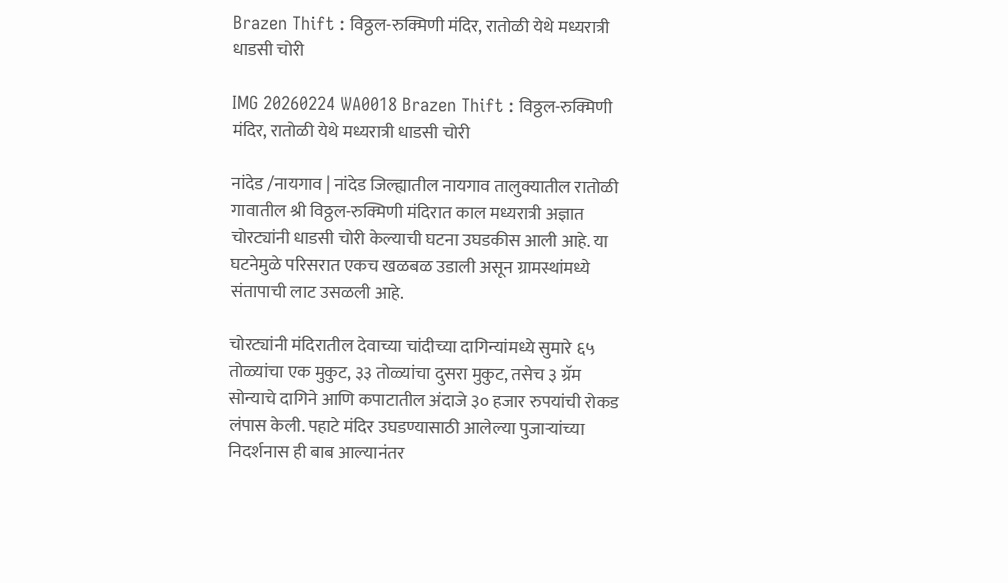Brazen Thift : विठ्ठल-रुक्मिणी मंदिर, रातोळी येथे मध्यरात्री धाडसी चोरी

IMG 20260224 WA0018 Brazen Thift : विठ्ठल-रुक्मिणी मंदिर, रातोळी येथे मध्यरात्री धाडसी चोरी

नांदेड /नायगाव | नांदेड जिल्ह्यातील नायगाव तालुक्यातील रातोळी गावातील श्री विठ्ठल-रुक्मिणी मंदिरात काल मध्यरात्री अज्ञात चोरट्यांनी धाडसी चोरी केल्याची घटना उघडकीस आली आहे. या घटनेमुळे परिसरात एकच खळबळ उडाली असून ग्रामस्थांमध्ये संतापाची लाट उसळली आहे.

चोरट्यांनी मंदिरातील देवाच्या चांदीच्या दागिन्यांमध्ये सुमारे ६५ तोळ्यांचा एक मुकुट, ३३ तोळ्यांचा दुसरा मुकुट, तसेच ३ ग्रॅम सोन्याचे दागिने आणि कपाटातील अंदाजे ३० हजार रुपयांची रोकड लंपास केली. पहाटे मंदिर उघडण्यासाठी आलेल्या पुजाऱ्यांच्या निदर्शनास ही बाब आल्यानंतर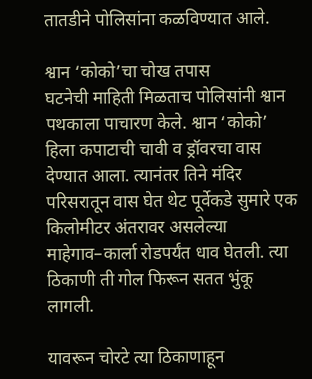तातडीने पोलिसांना कळविण्यात आले.

श्वान ‘कोको’चा चोख तपास
घटनेची माहिती मिळताच पोलिसांनी श्वान पथकाला पाचारण केले. श्वान ‘कोको’ हिला कपाटाची चावी व ड्रॉवरचा वास देण्यात आला. त्यानंतर तिने मंदिर परिसरातून वास घेत थेट पूर्वेकडे सुमारे एक किलोमीटर अंतरावर असलेल्या माहेगाव–कार्ला रोडपर्यंत धाव घेतली. त्या ठिकाणी ती गोल फिरून सतत भुंकू लागली.

यावरून चोरटे त्या ठिकाणाहून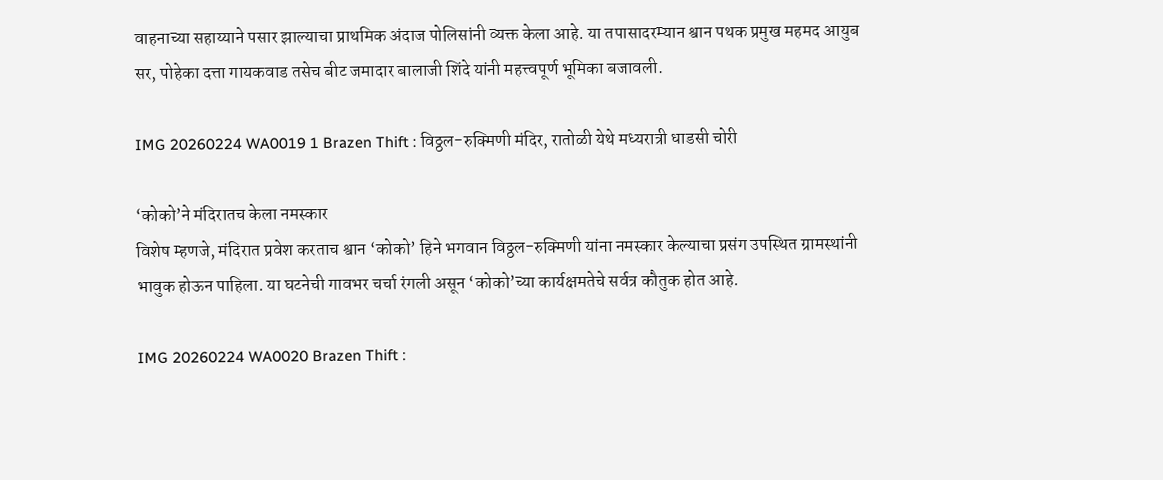वाहनाच्या सहाय्याने पसार झाल्याचा प्राथमिक अंदाज पोलिसांनी व्यक्त केला आहे. या तपासादरम्यान श्वान पथक प्रमुख महमद आयुब सर, पोहेका दत्ता गायकवाड तसेच बीट जमादार बालाजी शिंदे यांनी महत्त्वपूर्ण भूमिका बजावली.

IMG 20260224 WA0019 1 Brazen Thift : विठ्ठल-रुक्मिणी मंदिर, रातोळी येथे मध्यरात्री धाडसी चोरी

‘कोको’ने मंदिरातच केला नमस्कार
विशेष म्हणजे, मंदिरात प्रवेश करताच श्वान ‘कोको’ हिने भगवान विठ्ठल-रुक्मिणी यांना नमस्कार केल्याचा प्रसंग उपस्थित ग्रामस्थांनी भावुक होऊन पाहिला. या घटनेची गावभर चर्चा रंगली असून ‘कोको’च्या कार्यक्षमतेचे सर्वत्र कौतुक होत आहे.

IMG 20260224 WA0020 Brazen Thift :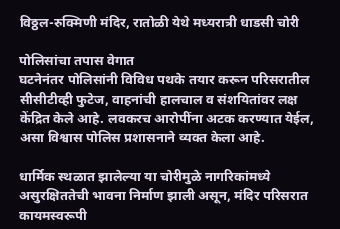विठ्ठल-रुक्मिणी मंदिर, रातोळी येथे मध्यरात्री धाडसी चोरी

पोलिसांचा तपास वेगात
घटनेनंतर पोलिसांनी विविध पथके तयार करून परिसरातील सीसीटीव्ही फुटेज, वाहनांची हालचाल व संशयितांवर लक्ष केंद्रित केले आहे. लवकरच आरोपींना अटक करण्यात येईल, असा विश्वास पोलिस प्रशासनाने व्यक्त केला आहे.

धार्मिक स्थळात झालेल्या या चोरीमुळे नागरिकांमध्ये असुरक्षिततेची भावना निर्माण झाली असून, मंदिर परिसरात कायमस्वरूपी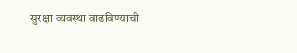सुरक्षा व्यवस्था वाढविण्याची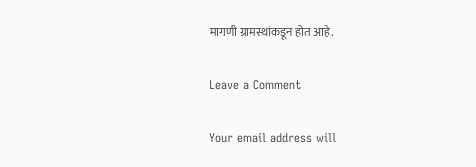मागणी ग्रामस्थांकडून होत आहे.

Leave a Comment

Your email address will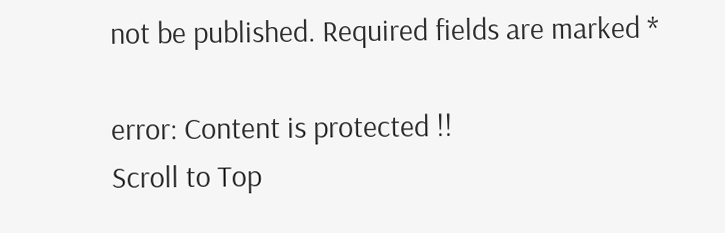not be published. Required fields are marked *

error: Content is protected !!
Scroll to Top